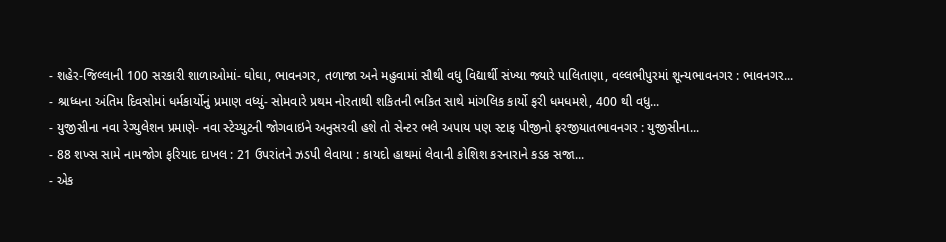- શહેર-જિલ્લાની 100 સરકારી શાળાઓમાં- ઘોઘા, ભાવનગર, તળાજા અને મહુવામાં સૌથી વધુ વિદ્યાર્થી સંખ્યા જ્યારે પાલિતાણા, વલ્લભીપુરમાં શૂન્યભાવનગર : ભાવનગર...
- શ્રાધ્ધના અંતિમ દિવસોમાં ધર્મકાર્યોનું પ્રમાણ વધ્યું- સોમવારે પ્રથમ નોરતાથી શકિતની ભકિત સાથે માંગલિક કાર્યો ફરી ધમધમશે, 400 થી વધુ...
- યુજીસીના નવા રેગ્યુલેશન પ્રમાણે- નવા સ્ટેચ્યુટની જોગવાઇને અનુસરવી હશે તો સેન્ટર ભલે અપાય પણ સ્ટાફ પીજીનો ફરજીયાતભાવનગર : યુજીસીના...
- 88 શખ્સ સામે નામજોગ ફરિયાદ દાખલ : 21 ઉપરાંતને ઝડપી લેવાયા : કાયદો હાથમાં લેવાની કોશિશ કરનારાને કડક સજા...
- એક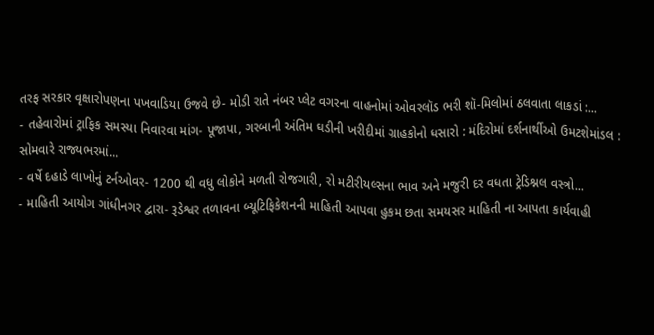તરફ સરકાર વૃક્ષારોપણના પખવાડિયા ઉજવે છે- મોડી રાતે નંબર પ્લેટ વગરના વાહનોમાં ઓવરલૉડ ભરી શૉ-મિલોમાં ઠલવાતા લાકડાં :...
- તહેવારોમાં ટ્રાફિક સમસ્યા નિવારવા માંગ- પૂજાપા, ગરબાની અંતિમ ઘડીની ખરીદીમાં ગ્રાહકોનો ધસારો : મંદિરોમાં દર્શનાર્થીઓ ઉમટશેમાંડલ : સોમવારે રાજ્યભરમાં...
- વર્ષે દહાડે લાખોનું ટર્નઓવર- 1200 થી વધુ લોકોને મળતી રોજગારી, રો મટીરીયલ્સના ભાવ અને મજુરી દર વધતા ટ્રેડિશ્નલ વસ્ત્રો...
- માહિતી આયોગ ગાંધીનગર દ્વારા- રૂડેશ્વર તળાવના બ્યૂટિફિકેશનની માહિતી આપવા હુકમ છતા સમયસર માહિતી ના આપતા કાર્યવાહી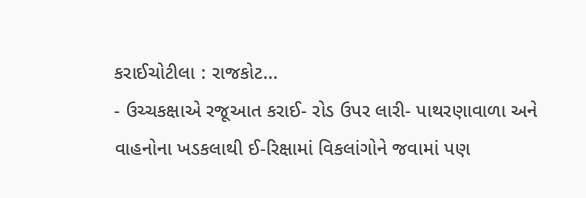કરાઈચોટીલા : રાજકોટ...
- ઉચ્ચકક્ષાએ રજૂઆત કરાઈ- રોડ ઉપર લારી- પાથરણાવાળા અને વાહનોના ખડકલાથી ઈ-રિક્ષામાં વિકલાંગોને જવામાં પણ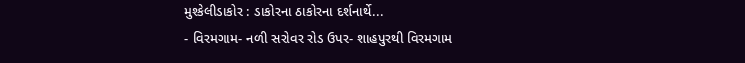મુશ્કેલીડાકોર : ડાકોરના ઠાકોરના દર્શનાર્થે...
- વિરમગામ- નળી સરોવર રોડ ઉપર- શાહપુરથી વિરમગામ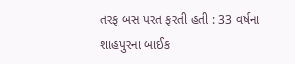તરફ બસ પરત ફરતી હતી : 33 વર્ષના શાહપુરના બાઈક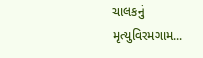ચાલકનું મૃત્યુવિરમગામ...